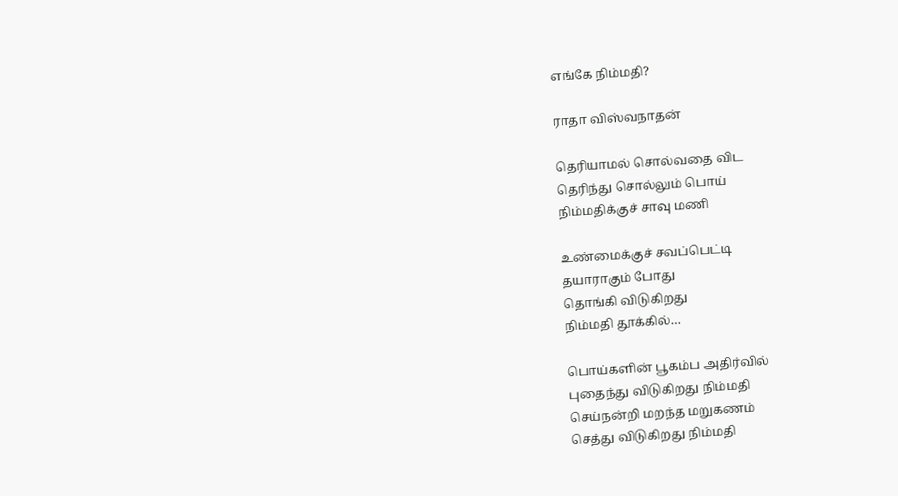எங்கே நிம்மதி?

ராதா விஸ்வநாதன்

தெரியாமல் சொல்வதை விட
தெரிந்து சொல்லும் பொய்
நிம்மதிக்குச் சாவு மணி

உண்மைக்குச் சவப்பெட்டி
தயாராகும் போது
தொங்கி விடுகிறது
நிம்மதி தூக்கில்…

பொய்களின் பூகம்ப அதிர்வில்
புதைந்து விடுகிறது நிம்மதி
செய்நன்றி மறந்த மறுகணம்
செத்து விடுகிறது நிம்மதி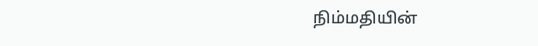நிம்மதியின்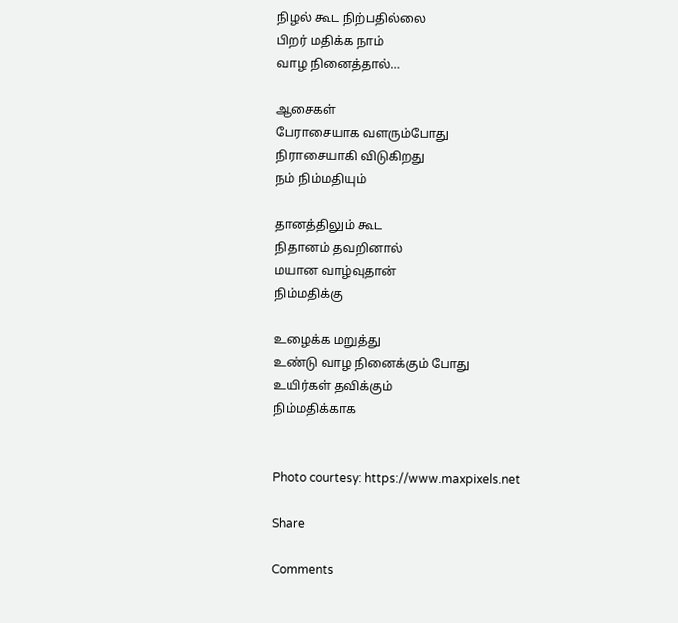நிழல் கூட நிற்பதில்லை
பிறர் மதிக்க நாம்
வாழ நினைத்தால்…

ஆசைகள்
பேராசையாக வளரும்போது
நிராசையாகி விடுகிறது
நம் நிம்மதியும்

தானத்திலும் கூட
நிதானம் தவறினால்
மயான வாழ்வுதான்
நிம்மதிக்கு

உழைக்க மறுத்து
உண்டு வாழ நினைக்கும் போது
உயிர்கள் தவிக்கும்
நிம்மதிக்காக


Photo courtesy: https://www.maxpixels.net

Share

Comments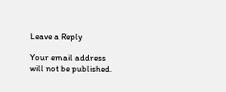Leave a Reply

Your email address will not be published.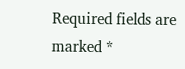Required fields are marked *